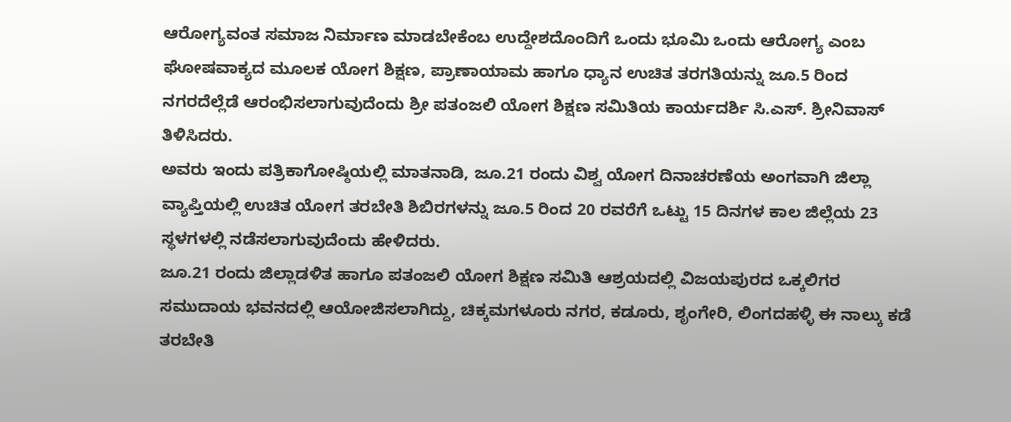ಆರೋಗ್ಯವಂತ ಸಮಾಜ ನಿರ್ಮಾಣ ಮಾಡಬೇಕೆಂಬ ಉದ್ದೇಶದೊಂದಿಗೆ ಒಂದು ಭೂಮಿ ಒಂದು ಆರೋಗ್ಯ ಎಂಬ ಘೋಷವಾಕ್ಯದ ಮೂಲಕ ಯೋಗ ಶಿಕ್ಷಣ, ಪ್ರಾಣಾಯಾಮ ಹಾಗೂ ಧ್ಯಾನ ಉಚಿತ ತರಗತಿಯನ್ನು ಜೂ.5 ರಿಂದ ನಗರದೆಲ್ಲೆಡೆ ಆರಂಭಿಸಲಾಗುವುದೆಂದು ಶ್ರೀ ಪತಂಜಲಿ ಯೋಗ ಶಿಕ್ಷಣ ಸಮಿತಿಯ ಕಾರ್ಯದರ್ಶಿ ಸಿ.ಎಸ್. ಶ್ರೀನಿವಾಸ್ ತಿಳಿಸಿದರು.
ಅವರು ಇಂದು ಪತ್ರಿಕಾಗೋಷ್ಠಿಯಲ್ಲಿ ಮಾತನಾಡಿ, ಜೂ.21 ರಂದು ವಿಶ್ವ ಯೋಗ ದಿನಾಚರಣೆಯ ಅಂಗವಾಗಿ ಜಿಲ್ಲಾ ವ್ಯಾಪ್ತಿಯಲ್ಲಿ ಉಚಿತ ಯೋಗ ತರಬೇತಿ ಶಿಬಿರಗಳನ್ನು ಜೂ.5 ರಿಂದ 20 ರವರೆಗೆ ಒಟ್ಟು 15 ದಿನಗಳ ಕಾಲ ಜಿಲ್ಲೆಯ 23 ಸ್ಥಳಗಳಲ್ಲಿ ನಡೆಸಲಾಗುವುದೆಂದು ಹೇಳಿದರು.
ಜೂ.21 ರಂದು ಜಿಲ್ಲಾಡಳಿತ ಹಾಗೂ ಪತಂಜಲಿ ಯೋಗ ಶಿಕ್ಷಣ ಸಮಿತಿ ಆಶ್ರಯದಲ್ಲಿ ವಿಜಯಪುರದ ಒಕ್ಕಲಿಗರ ಸಮುದಾಯ ಭವನದಲ್ಲಿ ಆಯೋಜಿಸಲಾಗಿದ್ದು, ಚಿಕ್ಕಮಗಳೂರು ನಗರ, ಕಡೂರು, ಶೃಂಗೇರಿ, ಲಿಂಗದಹಳ್ಳಿ ಈ ನಾಲ್ಕು ಕಡೆ ತರಬೇತಿ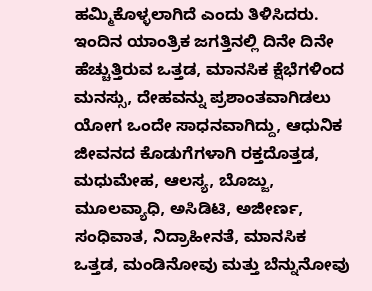ಹಮ್ಮಿಕೊಳ್ಳಲಾಗಿದೆ ಎಂದು ತಿಳಿಸಿದರು.
ಇಂದಿನ ಯಾಂತ್ರಿಕ ಜಗತ್ತಿನಲ್ಲಿ ದಿನೇ ದಿನೇ ಹೆಚ್ಚುತ್ತಿರುವ ಒತ್ತಡ, ಮಾನಸಿಕ ಕ್ಷೆಭೆಗಳಿಂದ ಮನಸ್ಸು, ದೇಹವನ್ನು ಪ್ರಶಾಂತವಾಗಿಡಲು ಯೋಗ ಒಂದೇ ಸಾಧನವಾಗಿದ್ದು, ಆಧುನಿಕ ಜೀವನದ ಕೊಡುಗೆಗಳಾಗಿ ರಕ್ತದೊತ್ತಡ, ಮಧುಮೇಹ, ಆಲಸ್ಯ, ಬೊಜ್ಜು, ಮೂಲವ್ಯಾಧಿ, ಅಸಿಡಿಟಿ, ಅಜೀರ್ಣ, ಸಂಧಿವಾತ, ನಿದ್ರಾಹೀನತೆ, ಮಾನಸಿಕ ಒತ್ತಡ, ಮಂಡಿನೋವು ಮತ್ತು ಬೆನ್ನುನೋವು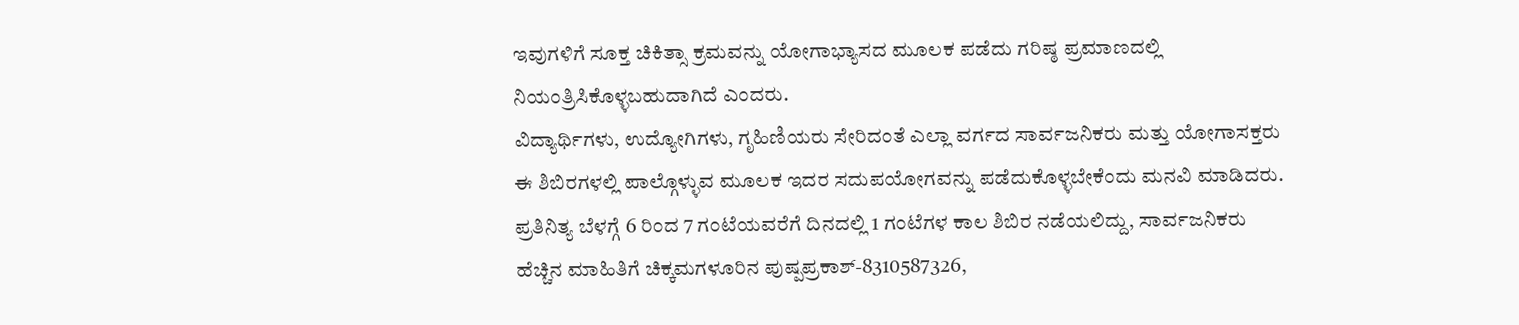ಇವುಗಳಿಗೆ ಸೂಕ್ತ ಚಿಕಿತ್ಸಾ ಕ್ರಮವನ್ನು ಯೋಗಾಭ್ಯಾಸದ ಮೂಲಕ ಪಡೆದು ಗರಿಷ್ಠ ಪ್ರಮಾಣದಲ್ಲಿ ನಿಯಂತ್ರಿಸಿಕೊಳ್ಳಬಹುದಾಗಿದೆ ಎಂದರು.
ವಿದ್ಯಾರ್ಥಿಗಳು, ಉದ್ಯೋಗಿಗಳು, ಗೃಹಿಣಿಯರು ಸೇರಿದಂತೆ ಎಲ್ಲಾ ವರ್ಗದ ಸಾರ್ವಜನಿಕರು ಮತ್ತು ಯೋಗಾಸಕ್ತರು ಈ ಶಿಬಿರಗಳಲ್ಲಿ ಪಾಲ್ಗೊಳ್ಳುವ ಮೂಲಕ ಇದರ ಸದುಪಯೋಗವನ್ನು ಪಡೆದುಕೊಳ್ಳಬೇಕೆಂದು ಮನವಿ ಮಾಡಿದರು.
ಪ್ರತಿನಿತ್ಯ ಬೆಳಗ್ಗೆ 6 ರಿಂದ 7 ಗಂಟೆಯವರೆಗೆ ದಿನದಲ್ಲಿ 1 ಗಂಟೆಗಳ ಕಾಲ ಶಿಬಿರ ನಡೆಯಲಿದ್ದು, ಸಾರ್ವಜನಿಕರು ಹೆಚ್ಚಿನ ಮಾಹಿತಿಗೆ ಚಿಕ್ಕಮಗಳೂರಿನ ಪುಷ್ಪಪ್ರಕಾಶ್-8310587326,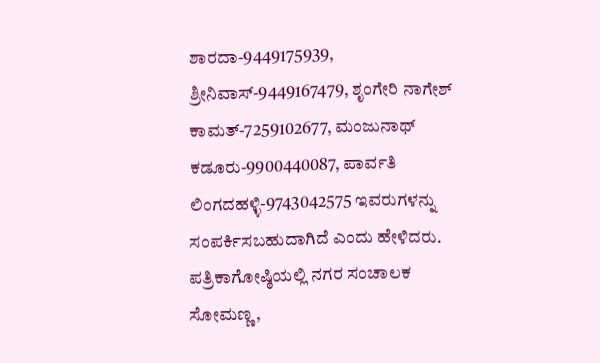ಶಾರದಾ-9449175939, ಶ್ರೀನಿವಾಸ್-9449167479, ಶೃಂಗೇರಿ ನಾಗೇಶ್ ಕಾಮತ್-7259102677, ಮಂಜುನಾಥ್ ಕಡೂರು-9900440087, ಪಾರ್ವತಿ ಲಿಂಗದಹಳ್ಳಿ-9743042575 ಇವರುಗಳನ್ನು ಸಂಪರ್ಕಿಸಬಹುದಾಗಿದೆ ಎಂದು ಹೇಳಿದರು.
ಪತ್ರಿಕಾಗೋಷ್ಠಿಯಲ್ಲಿ ನಗರ ಸಂಚಾಲಕ ಸೋಮಣ್ಣ,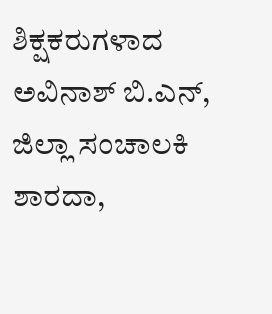ಶಿಕ್ಷಕರುಗಳಾದ ಅವಿನಾಶ್ ಬಿ.ಎನ್, ಜಿಲ್ಲಾ ಸಂಚಾಲಕಿ ಶಾರದಾ,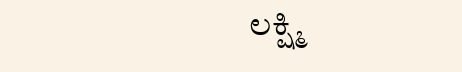ಲಕ್ಷ್ಮಿ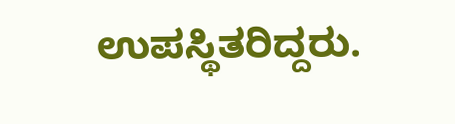ಉಪಸ್ಥಿತರಿದ್ದರು.